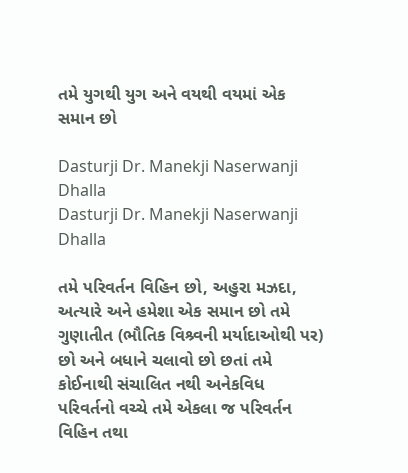તમે યુગથી યુગ અને વયથી વયમાં એક સમાન છો

Dasturji Dr. Manekji Naserwanji Dhalla
Dasturji Dr. Manekji Naserwanji Dhalla

તમે પરિવર્તન વિહિન છો, અહુરા મઝદા, અત્યારે અને હમેશા એક સમાન છો તમે ગુણાતીત (ભૌતિક વિશ્ર્વની મર્યાદાઓથી પર) છો અને બધાને ચલાવો છો છતાં તમે કોઈનાથી સંચાલિત નથી અનેકવિધ પરિવર્તનો વચ્ચે તમે એકલા જ પરિવર્તન વિહિન તથા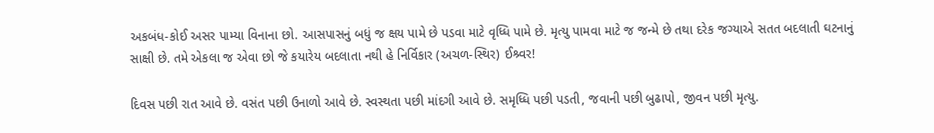અકબંધ-કોઈ અસર પામ્યા વિનાના છો. આસપાસનું બધું જ ક્ષય પામે છે પડવા માટે વૃધ્ધિ પામે છે. મૃત્યુ પામવા માટે જ જન્મે છે તથા દરેક જગ્યાએ સતત બદલાતી ઘટનાનું સાક્ષી છે. તમે એકલા જ એવા છો જે કયારેય બદલાતા નથી હે નિર્વિકાર (અચળ-સ્થિર) ઈશ્ર્વર!

દિવસ પછી રાત આવે છે. વસંત પછી ઉનાળો આવે છે. સ્વસ્થતા પછી માંદગી આવે છે. સમૃધ્ધિ પછી પડતી, જવાની પછી બુઢાપો, જીવન પછી મૃત્યુ.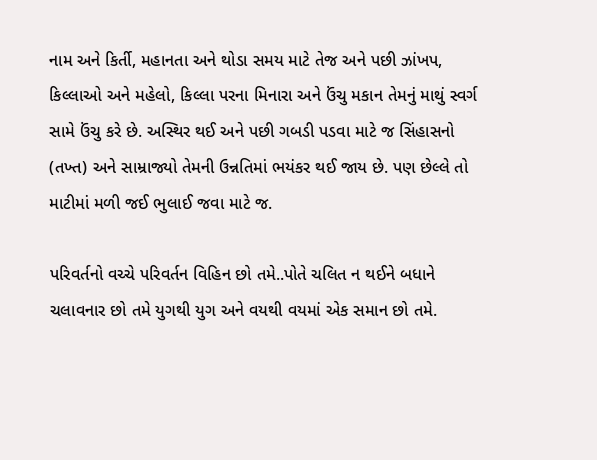નામ અને કિર્તી, મહાનતા અને થોડા સમય માટે તેજ અને પછી ઝાંખપ, કિલ્લાઓ અને મહેલો, કિલ્લા પરના મિનારા અને ઉંચુ મકાન તેમનું માથું સ્વર્ગ સામે ઉંચુ કરે છે. અસ્થિર થઈ અને પછી ગબડી પડવા માટે જ સિંહાસનો (તખ્ત) અને સામ્રાજ્યો તેમની ઉન્નતિમાં ભયંકર થઈ જાય છે. પણ છેલ્લે તો માટીમાં મળી જઈ ભુલાઈ જવા માટે જ.

પરિવર્તનો વચ્ચે પરિવર્તન વિહિન છો તમે..પોતે ચલિત ન થઈને બધાને ચલાવનાર છો તમે યુગથી યુગ અને વયથી વયમાં એક સમાન છો તમે.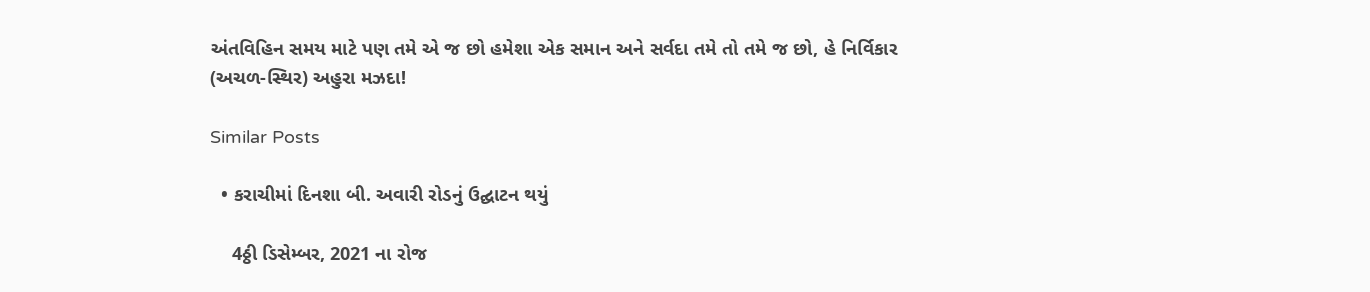અંતવિહિન સમય માટે પણ તમે એ જ છો હમેશા એક સમાન અને સર્વદા તમે તો તમે જ છો, હે નિર્વિકાર (અચળ-સ્થિર) અહુરા મઝદા!

Similar Posts

  • કરાચીમાં દિનશા બી. અવારી રોડનું ઉદ્ઘાટન થયું

    4ઠ્ઠી ડિસેમ્બર, 2021 ના રોજ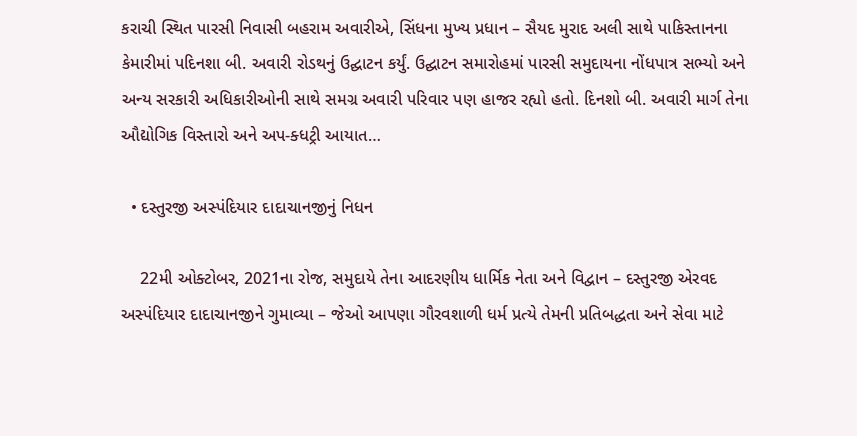કરાચી સ્થિત પારસી નિવાસી બહરામ અવારીએ, સિંધના મુખ્ય પ્રધાન – સૈયદ મુરાદ અલી સાથે પાકિસ્તાનના કેમારીમાં પદિનશા બી. અવારી રોડથનું ઉદ્ઘાટન કર્યું. ઉદ્ઘાટન સમારોહમાં પારસી સમુદાયના નોંધપાત્ર સભ્યો અને અન્ય સરકારી અધિકારીઓની સાથે સમગ્ર અવારી પરિવાર પણ હાજર રહ્યો હતો. દિનશો બી. અવારી માર્ગ તેના ઔદ્યોગિક વિસ્તારો અને અપ-ક્ધટ્રી આયાત…

  • દસ્તુરજી અસ્પંદિયાર દાદાચાનજીનું નિધન

    22મી ઓક્ટોબર, 2021ના રોજ, સમુદાયે તેના આદરણીય ધાર્મિક નેતા અને વિદ્વાન – દસ્તુરજી એરવદ અસ્પંદિયાર દાદાચાનજીને ગુમાવ્યા – જેઓ આપણા ગૌરવશાળી ધર્મ પ્રત્યે તેમની પ્રતિબદ્ધતા અને સેવા માટે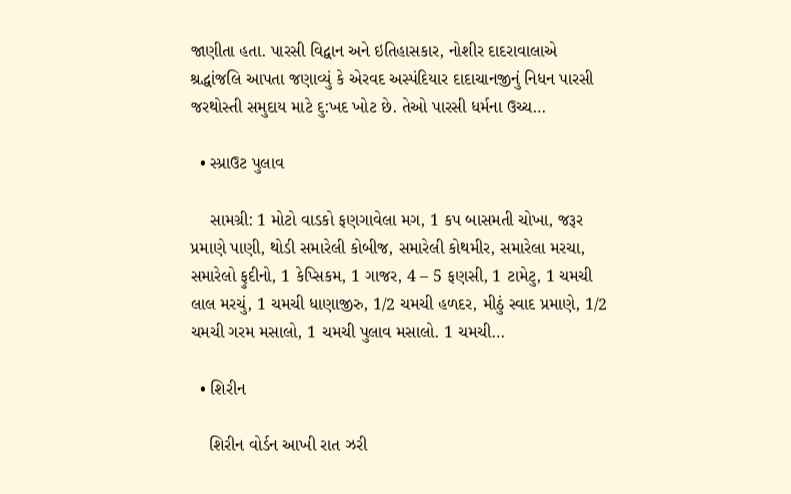જાણીતા હતા. પારસી વિદ્વાન અને ઇતિહાસકાર, નોશીર દાદરાવાલાએ શ્રદ્ધાંજલિ આપતા જણાવ્યું કે એરવદ અસ્પંદિયાર દાદાચાનજીનું નિધન પારસી જરથોસ્તી સમુદાય માટે દુ:ખદ ખોટ છે. તેઓ પારસી ધર્મના ઉચ્ચ…

  • સ્પ્રાઉટ પુલાવ

    સામગ્રી: 1 મોટો વાડકો ફણગાવેલા મગ, 1 કપ બાસમતી ચોખા, જરૂર પ્રમાણે પાણી, થોડી સમારેલી કોબીજ, સમારેલી કોથમીર, સમારેલા મરચા, સમારેલો ફુદીનો, 1 કેપ્સિકમ, 1 ગાજર, 4 – 5 ફણસી, 1 ટામેટુ, 1 ચમચી લાલ મરચું, 1 ચમચી ધાણાજીરુ, 1/2 ચમચી હળદર, મીઠું સ્વાદ પ્રમાણે, 1/2 ચમચી ગરમ મસાલો, 1 ચમચી પુલાવ મસાલો. 1 ચમચી…

  • શિરીન

    શિરીન વોર્ડન આખી રાત ઝરી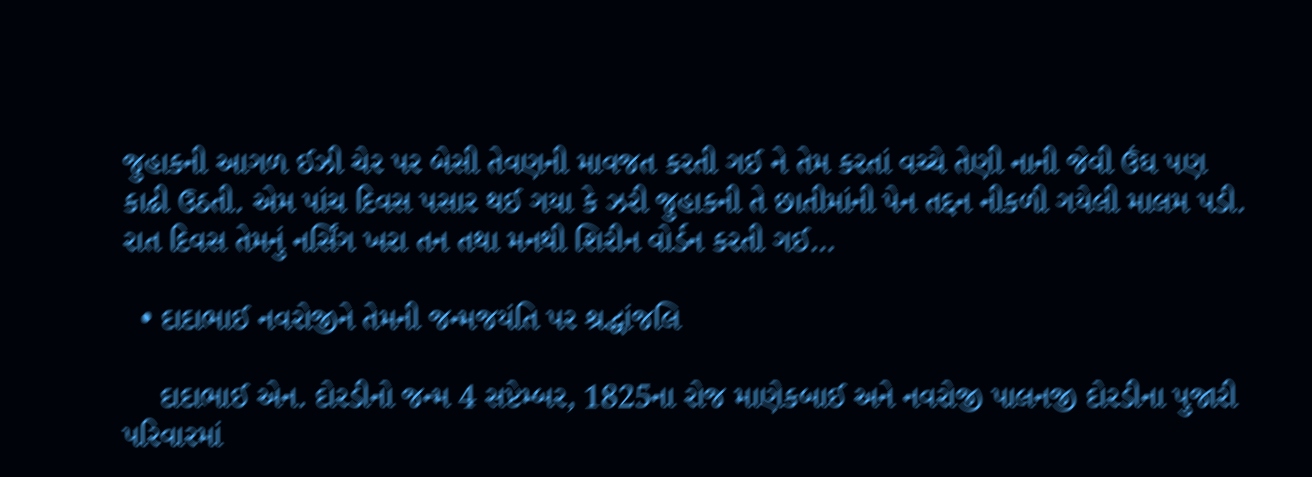જુહાકની આગળ ઈઝી ચેર પર બેસી તેવણની માવજત કરતી ગઈ ને તેમ કરતાં વચ્ચે તેણી નાની જેવી ઉંઘ પણ કાઢી ઉઠતી. એમ પાંચ દિવસ પસાર થઈ ગયા કે ઝરી જુહાકની તે છાતીમાંની પેન તદ્દન નીકળી ગયેલી માલમ પડી. રાત દિવસ તેમનું નર્સિંગ ખરા તન તથા મનથી શિરીન વોર્ડન કરતી ગઈ…

  • દાદાભાઈ નવરોજીને તેમની જન્મજયંતિ પર શ્રદ્ધાંજલિ

    દાદાભાઈ એન. દોરડીનો જન્મ 4 સપ્ટેમ્બર, 1825ના રોજ માણેકબાઈ અને નવરોજી પાલનજી દોરડીના પુજારી પરિવારમાં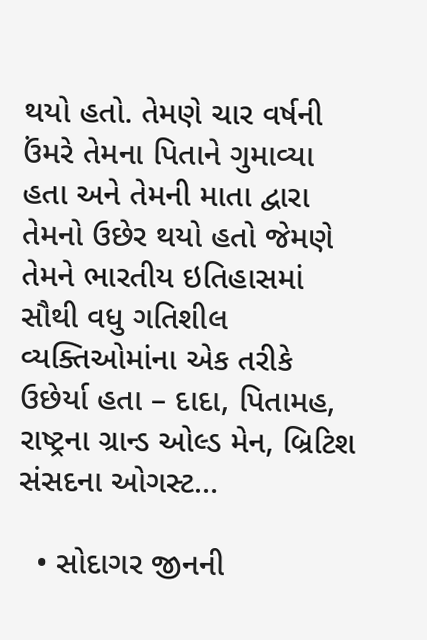થયો હતો. તેમણે ચાર વર્ષની ઉંમરે તેમના પિતાને ગુમાવ્યા હતા અને તેમની માતા દ્વારા તેમનો ઉછેર થયો હતો જેમણે તેમને ભારતીય ઇતિહાસમાં સૌથી વધુ ગતિશીલ વ્યક્તિઓમાંના એક તરીકે ઉછેર્યા હતા – દાદા, પિતામહ, રાષ્ટ્રના ગ્રાન્ડ ઓલ્ડ મેન, બ્રિટિશ સંસદના ઓગસ્ટ…

  • સોદાગર જીનની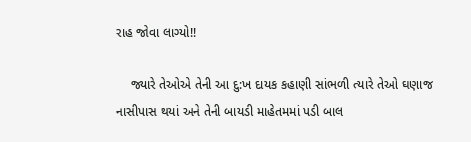રાહ જોવા લાગ્યો!!

    જ્યારે તેઓએ તેની આ દુ:ખ દાયક કહાણી સાંભળી ત્યારે તેઓ ઘણાજ નાસીપાસ થયાં અને તેની બાયડી માહેતમમાં પડી બાલ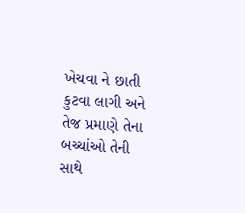ખેચવા ને છાતી કુટવા લાગી અને તેજ પ્રમાણે તેના બચ્ચાંઓ તેની સાથે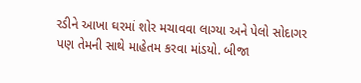રડીને આખા ઘરમાં શોર મચાવવા લાગ્યા અને પેલો સોદાગર પણ તેમની સાથે માહેતમ કરવા માંડયો. બીજા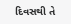દિવસથી તે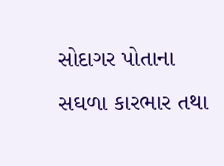સોદાગર પોતાના સઘળા કારભાર તથા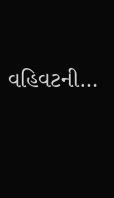વહિવટની…